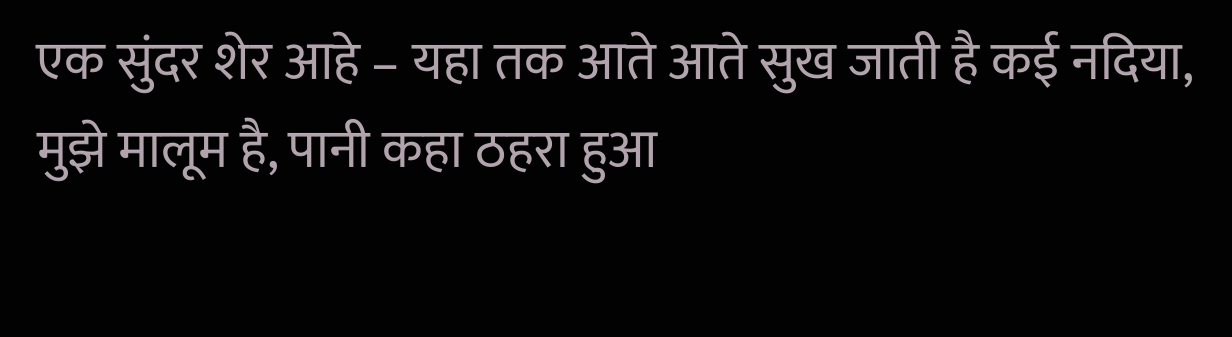एक सुंदर शेर आहे – यहा तक आते आते सुख जाती है कई नदिया, मुझे मालूम है, पानी कहा ठहरा हुआ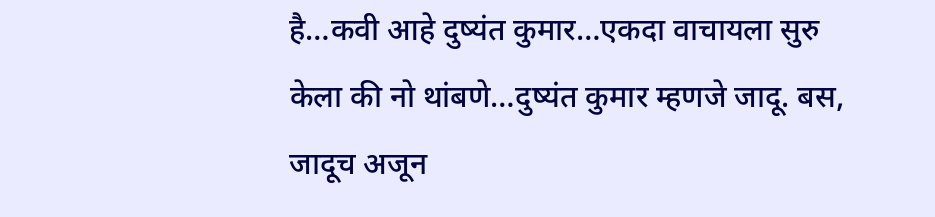है…कवी आहे दुष्यंत कुमार…एकदा वाचायला सुरु केला की नो थांबणे…दुष्यंत कुमार म्हणजे जादू. बस, जादूच अजून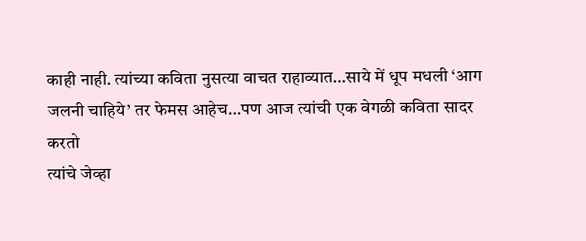काही नाही. त्यांच्या कविता नुसत्या वाचत राहाव्यात…साये में धूप मधली ‘आग जलनी चाहिये’ तर फेमस आहेच…पण आज त्यांची एक वेगळी कविता सादर करतो
त्यांचे जेव्हा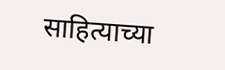साहित्याच्या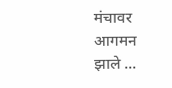मंचावर आगमन झाले ...